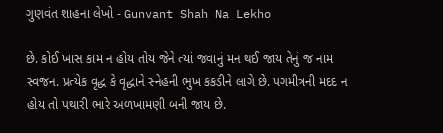ગુણવંત શાહના લેખો - Gunvant Shah Na Lekho

છે. કોઈ ખાસ કામ ન હોય તોય જેને ત્યાં જવાનું મન થઈ જાય તેનું જ નામ સ્વજન. પ્રત્યેક વૃદ્ધ કે વૃદ્ધાને સ્નેહની ભુખ કકડીને લાગે છે. પગમીત્રની મદદ ન હોય તો પથારી ભારે અળખામણી બની જાય છે.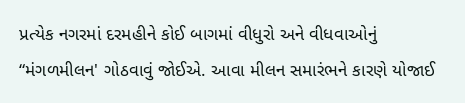પ્રત્યેક નગરમાં દરમહીને કોઈ બાગમાં વીધુરો અને વીધવાઓનું “મંગળમીલન' ગોઠવાવું જોઈએ. આવા મીલન સમારંભને કારણે યોજાઈ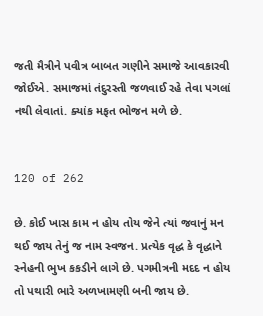જતી મૈત્રીને પવીત્ર બાબત ગણીને સમાજે આવકારવી જોઈએ. સમાજમાં તંદુરસ્તી જળવાઈ રહે તેવા પગલાં નથી લેવાતાં. ક્યાંક મફત ભોજન મળે છે.


120 of 262

છે. કોઈ ખાસ કામ ન હોય તોય જેને ત્યાં જવાનું મન થઈ જાય તેનું જ નામ સ્વજન. પ્રત્યેક વૃદ્ધ કે વૃદ્ધાને સ્નેહની ભુખ કકડીને લાગે છે. પગમીત્રની મદદ ન હોય તો પથારી ભારે અળખામણી બની જાય છે.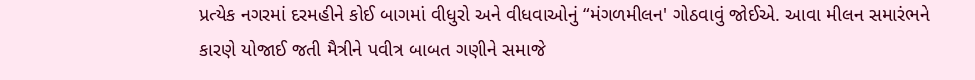પ્રત્યેક નગરમાં દરમહીને કોઈ બાગમાં વીધુરો અને વીધવાઓનું “મંગળમીલન' ગોઠવાવું જોઈએ. આવા મીલન સમારંભને કારણે યોજાઈ જતી મૈત્રીને પવીત્ર બાબત ગણીને સમાજે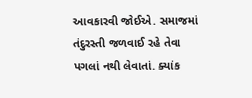આવકારવી જોઈએ. સમાજમાં તંદુરસ્તી જળવાઈ રહે તેવા પગલાં નથી લેવાતાં. ક્યાંક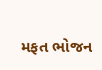મફત ભોજન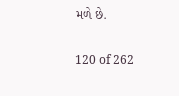મળે છે.


120 of 262